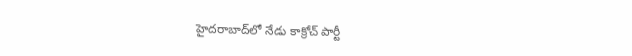హైదరాబాద్‌లో నేడు కాక్రోచ్ పార్టీ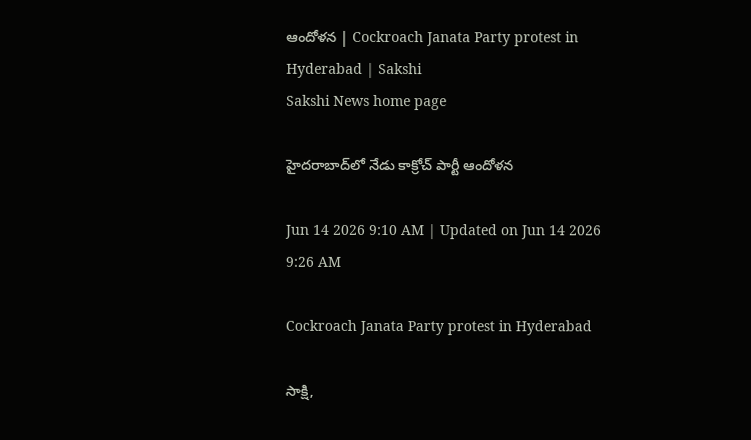ఆందోళన | Cockroach Janata Party protest in Hyderabad | Sakshi
Sakshi News home page

హైదరాబాద్‌లో నేడు కాక్రోచ్ పార్టీ ఆందోళన

Jun 14 2026 9:10 AM | Updated on Jun 14 2026 9:26 AM

Cockroach Janata Party protest in Hyderabad

సాక్షి,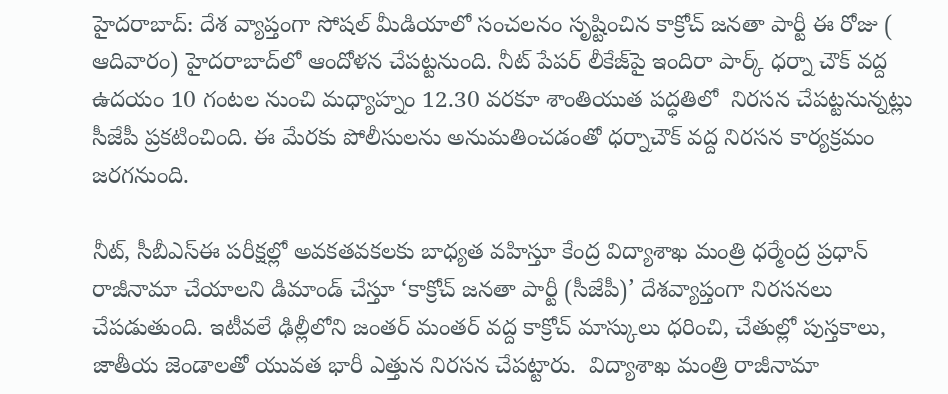హైదరాబాద్‌: దేశ వ్యాప్తంగా సోషల్‌ మీడియాలో సంచలనం సృష్టించిన కాక్రోచ్ జనతా పార్టీ ఈ రోజు ( ఆదివారం) హైదరాబాద్‌లో ఆందోళన చేపట్టనుంది. నీట్‌ పేపర్‌ లీకేజ్‌పై ఇందిరా పార్క్‌ ధర్నా చౌక్‌ వద్ద  ఉదయం 10 గంటల నుంచి మధ్యాహ్నం 12.30 వరకూ శాంతియుత పద్ధతిలో  నిరసన చేపట్టనున్నట్లు సీజేపీ ప్రకటించింది. ఈ మేరకు పోలీసులను అనుమతించడంతో ధర్నాచౌక్‌ వద్ద నిరసన కార్యక్రమం జరగనుంది.

నీట్, సీబీఎస్‌ఈ పరీక్షల్లో అవకతవకలకు బాధ్యత వహిస్తూ కేంద్ర విద్యాశాఖ మంత్రి ధర్మేంద్ర ప్రధాన్‌ రాజీనామా చేయాలని డిమాండ్‌ చేస్తూ ‘కాక్రోచ్‌ జనతా పార్టీ (సీజేపీ)’ దేశవ్యాప్తంగా నిరసనలు చేపడుతుంది. ఇటీవలే ఢిల్లీలోని జంతర్ మంతర్ వద్ద కాక్రోచ్ మాస్కులు ధరించి, చేతుల్లో పుస్తకాలు, జాతీయ జెండాలతో యువత భారీ ఎత్తున నిరసన చేపట్టారు.  విద్యాశాఖ మంత్రి రాజీనామా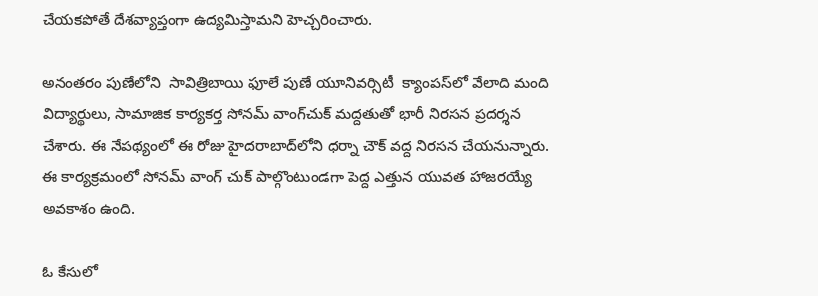చేయకపోతే దేశవ్యాప్తంగా ఉద్యమిస్తామని హెచ్చరించారు.

అనంతరం పుణేలోని  సావిత్రిబాయి ఫూలే పుణే యూనివర్సిటీ  క్యాంపస్‌లో వేలాది మంది విద్యార్థులు, సామాజిక కార్యకర్త సోనమ్ వాంగ్‌చుక్ మద్దతుతో భారీ నిరసన ప్రదర్శన చేశారు. ఈ నేపథ్యంలో ఈ రోజు హైదరాబాద్‌లోని ధర్నా చౌక్ వద్ద నిరసన చేయనున్నారు. ఈ కార్యక్రమంలో సోనమ్‌ వాంగ్‌ చుక్‌ పాల్గొంటుండగా పెద్ద ఎత్తున యువత హాజరయ్యే అవకాశం ఉంది.

ఓ కేసులో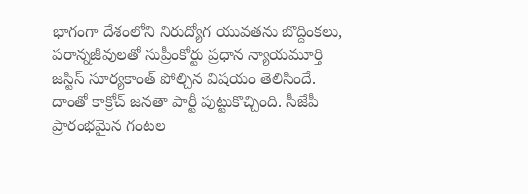భాగంగా దేశంలోని నిరుద్యోగ యువతను బొద్దింకలు, పరాన్నజీవులతో సుప్రీంకోర్టు ప్రధాన న్యాయమూర్తి జస్టిస్ సూర్యకాంత్ పోల్చిన విషయం తెలిసిందే. దాంతో కాక్రోచ్ జనతా పార్టీ పుట్టుకొచ్చింది. సీజేపీ ప్రారంభమైన గంటల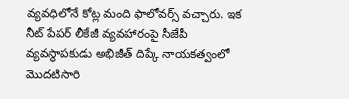వ్యవధిలోనే కోట్ల మంది ఫాలోవర్స్ వచ్చారు. ఇక నీట్ పేపర్ లీకేజీ వ్యవహారంపై సీజేపీ వ్యవస్థాపకుడు అభిజీత్ దిప్కే నాయకత్వంలో మొదటిసారి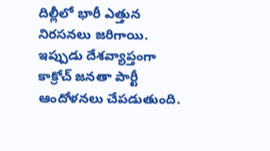దిల్లీలో భారీ ఎత్తున నిరసనలు జరిగాయి. ఇప్పుడు దేశవ్యాప్తంగా కాక్రోచ్ జనతా పార్టీ ఆందోళనలు చేపడుతుంది.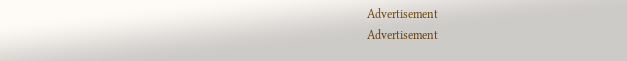Advertisement
Advertisement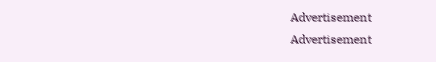Advertisement
Advertisement